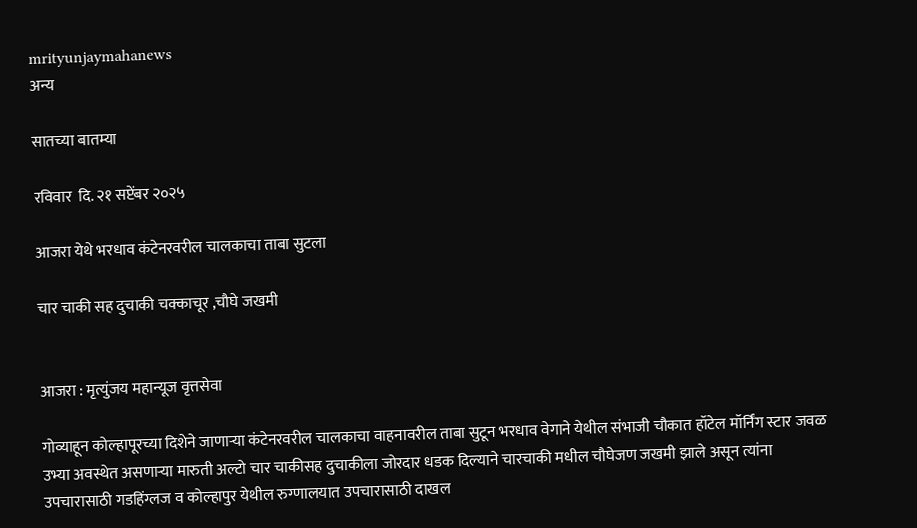mrityunjaymahanews
अन्य

सातच्या बातम्या

रविवार  दि. २१ सप्टेंबर २०२५

आजरा येथे भरधाव कंटेनरवरील चालकाचा ताबा सुटला

चार चाकी सह दुचाकी चक्काचूर ,चौघे जखमी


आजरा : मृत्युंजय महान्यूज वृत्तसेवा

गोव्याहून कोल्हापूरच्या दिशेने जाणाऱ्या कंटेनरवरील चालकाचा वाहनावरील ताबा सुटून भरधाव वेगाने येथील संभाजी चौकात हॉटेल मॉर्निंग स्टार जवळ उभ्या अवस्थेत असणाऱ्या मारुती अल्टो चार चाकीसह दुचाकीला जोरदार धडक दिल्याने चारचाकी मधील चौघेजण जखमी झाले असून त्यांना उपचारासाठी गडहिंग्लज व कोल्हापुर येथील रुग्णालयात उपचारासाठी दाखल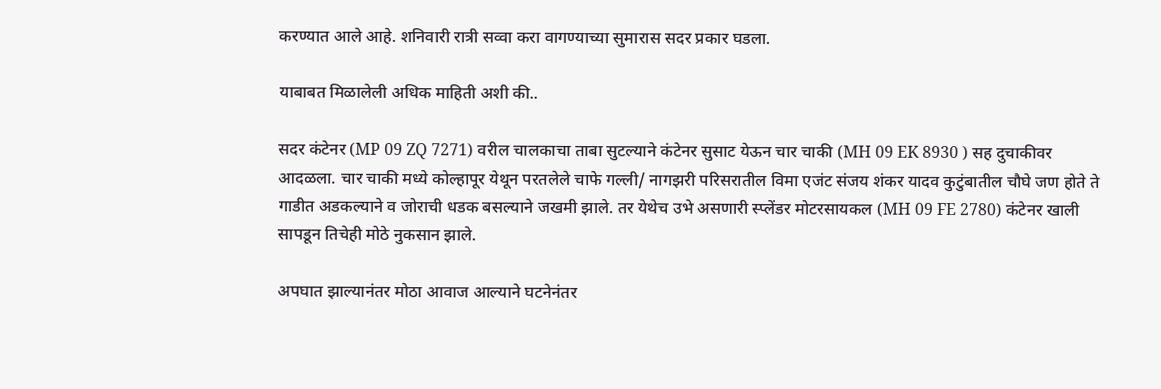करण्यात आले आहे. शनिवारी रात्री सव्वा करा वागण्याच्या सुमारास सदर प्रकार घडला.

याबाबत मिळालेली अधिक माहिती अशी की..

सदर कंटेनर (MP 09 ZQ 7271) वरील चालकाचा ताबा सुटल्याने कंटेनर सुसाट येऊन चार चाकी (MH 09 EK 8930 ) सह दुचाकीवर आदळला. चार चाकी मध्ये कोल्हापूर येथून परतलेले चाफे गल्ली/ नागझरी परिसरातील विमा एजंट संजय शंकर यादव कुटुंबातील चौघे जण होते ते गाडीत अडकल्याने व जोराची धडक बसल्याने जखमी झाले. तर येथेच उभे असणारी स्प्लेंडर मोटरसायकल (MH 09 FE 2780) कंटेनर खाली सापडून तिचेही मोठे नुकसान झाले.

अपघात झाल्यानंतर मोठा आवाज आल्याने घटनेनंतर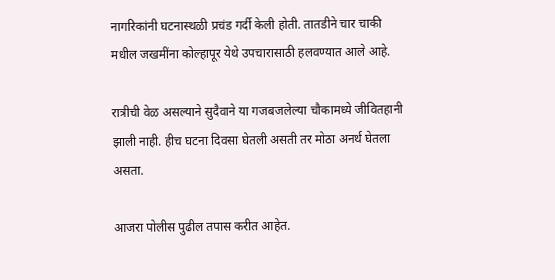नागरिकांनी घटनास्थळी प्रचंड गर्दी केली होती. तातडीने चार चाकी मधील जखमींना कोल्हापूर येथे उपचारासाठी हलवण्यात आले आहे.

रात्रीची वेळ असल्याने सुदैवाने या गजबजलेल्या चौकामध्ये जीवितहानी झाली नाही. हीच घटना दिवसा घेतली असती तर मोठा अनर्थ घेतला असता.

आजरा पोलीस पुढील तपास करीत आहेत.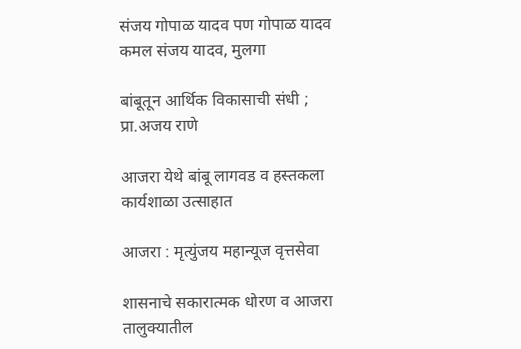संजय गोपाळ यादव पण गोपाळ यादव कमल संजय यादव, मुलगा

बांबूतून आर्थिक विकासाची संधी ; प्रा.अजय राणे

आजरा येथे बांबू लागवड व हस्तकला कार्यशाळा उत्साहात

आजरा : मृत्युंजय महान्यूज वृत्तसेवा

शासनाचे सकारात्मक धोरण व आजरा तालुक्यातील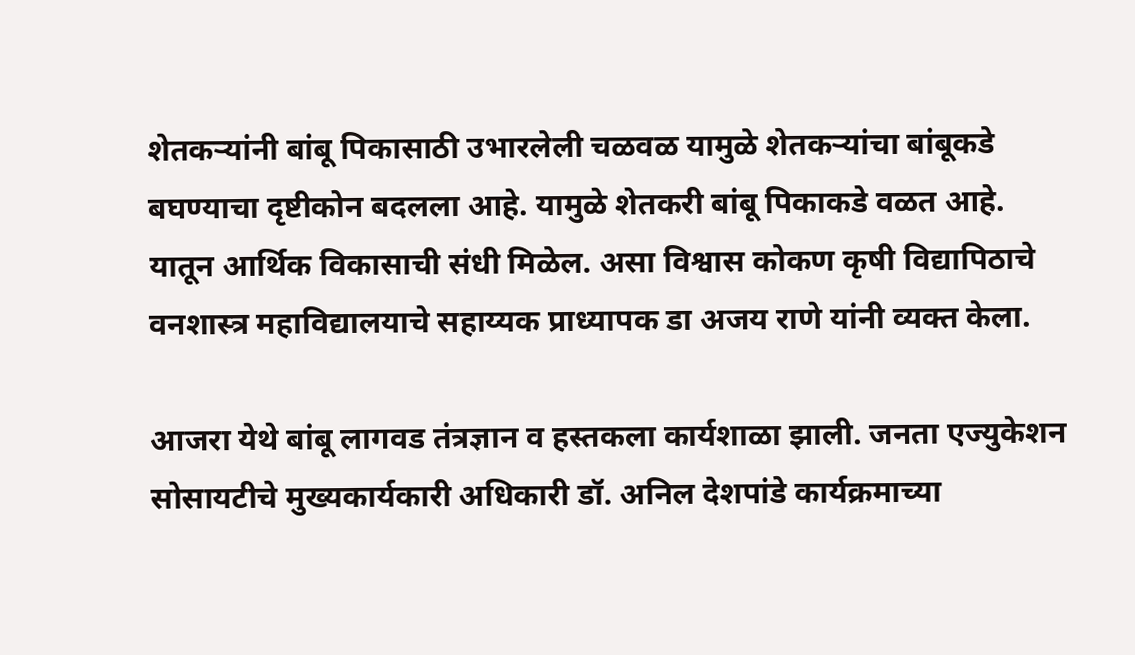शेतकऱ्यांनी बांबू पिकासाठी उभारलेली चळवळ यामुळे शेतकऱ्यांचा बांबूकडे बघण्याचा दृष्टीकोन बदलला आहे. यामुळे शेतकरी बांबू पिकाकडे वळत आहे. यातून आर्थिक विकासाची संधी मिळेल. असा विश्वास कोकण कृषी विद्यापिठाचे वनशास्त्र महाविद्यालयाचे सहाय्यक प्राध्यापक डा अजय राणे यांनी व्यक्त केला.

आजरा येथे बांबू लागवड तंत्रज्ञान व हस्तकला कार्यशाळा झाली. जनता एज्युकेशन सोसायटीचे मुख्यकार्यकारी अधिकारी डॉ. अनिल देशपांडे कार्यक्रमाच्या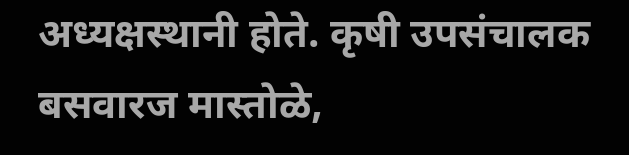अध्यक्षस्थानी होते. कृषी उपसंचालक बसवारज मास्तोळे,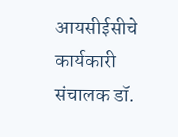आयसीईसीचे कार्यकारी संचालक डॉ.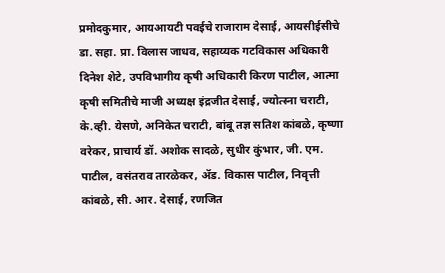प्रमोदकुमार, आयआयटी पवईचे राजाराम देसाई, आयसीईसीचे डा. सहा. प्रा. विलास जाधव, सहाय्यक गटविकास अधिकारी दिनेश शेटे, उपविभागीय कृषी अधिकारी किरण पाटील, आत्मा कृषी समितीचे माजी अध्यक्ष इंद्रजीत देसाई, ज्योत्स्ना चराटी, के.व्ही. येसणे, अनिकेत चराटी, बांबू तज्ञ सतिश कांबळे, कृष्णा वरेकर, प्राचार्य डॉ. अशोक सादळे, सुधीर कुंभार, जी. एम. पाटील, वसंतराव तारळेकर, ॲड. विकास पाटील, निवृत्ती कांबळे, सी. आर. देसाई, रणजित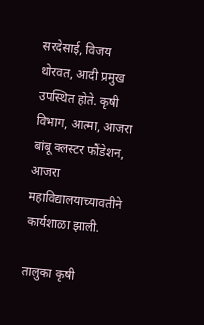सरदेसाई, विजय थोरवत, आदी प्रमुख उपस्थित होते. कृषी विभाग, आत्मा, आजरा बांबू क्लस्टर फौंडेशन, आजरा महाविद्यालयाच्यावतीने कार्यशाळा झाली.

तालुका कृषी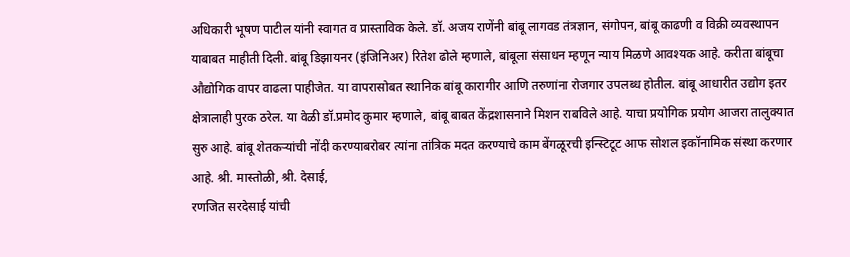अधिकारी भूषण पाटील यांनी स्वागत व प्रास्ताविक केले. डॉ. अजय राणेंनी बांबू लागवड तंत्रज्ञान, संगोपन, बांबू काढणी व विक्री व्यवस्थापन याबाबत माहीती दिली. बांबू डिझायनर (इंजिनिअर) रितेश ढोले म्हणाले, बांबूला संसाधन म्हणून न्याय मिळणे आवश्यक आहे. करीता बांबूचा औद्योगिक वापर वाढला पाहीजेत. या वापरासोबत स्थानिक बांबू कारागीर आणि तरुणांना रोजगार उपलब्ध होतील. बांबू आधारीत उद्योग इतर क्षेत्रालाही पुरक ठरेल. या वेळी डॉ.प्रमोद कुमार म्हणाले, बांबू बाबत केंद्रशासनाने मिशन राबविले आहे. याचा प्रयोगिक प्रयोग आजरा तालुक्यात सुरु आहे. बांबू शेतकऱ्यांची नोंदी करण्याबरोबर त्यांना तांत्रिक मदत करण्याचे काम बेंगळूरची इन्स्टिटूट आफ सोशल इकॉनामिक संस्था करणार आहे. श्री. मास्तोळी, श्री. देसाई,
रणजित सरदेसाई यांची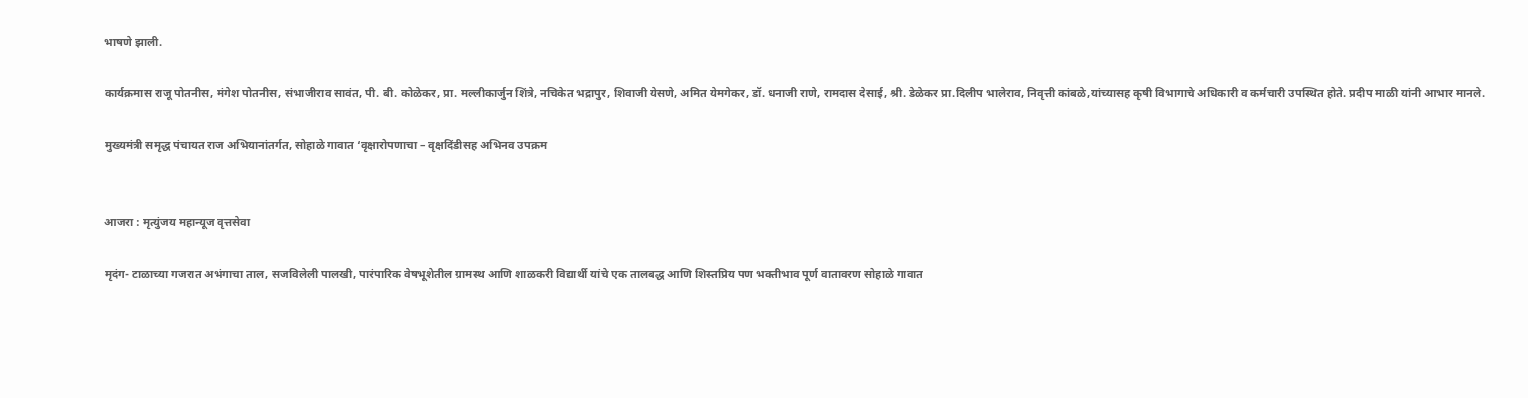भाषणे झाली.

कार्यक्रमास राजू पोतनीस, मंगेश पोतनीस, संभाजीराव सावंत, पी. बी. कोळेकर, प्रा. मल्लीकार्जुन शिंत्रे, नचिकेत भद्रापुर, शिवाजी येसणे, अमित येमगेकर, डॉ. धनाजी राणे, रामदास देसाई, श्री. डेळेकर प्रा.दिलीप भालेराव, निवृत्ती कांबळे,यांच्यासह कृषी विभागाचे अधिकारी व कर्मचारी उपस्थित होते. प्रदीप माळी यांनी आभार मानले.

मुख्यमंत्री समृद्ध पंचायत राज अभियानांतर्गत, सोहाळे गावात ‘वृक्षारोपणाचा – वृक्षदिंडीसह अभिनव उपक्रम


आजरा : मृत्युंजय महान्यूज वृत्तसेवा

मृदंग- टाळाच्या गजरात अभंगाचा ताल, सजविलेली पालखी, पारंपारिक वेषभूशेतील ग्रामस्थ आणि शाळकरी वि‌द्यार्थी यांचे एक तालबद्ध आणि शिस्तप्रिय पण भक्तीभाव पूर्ण वातावरण सोहाळे गावात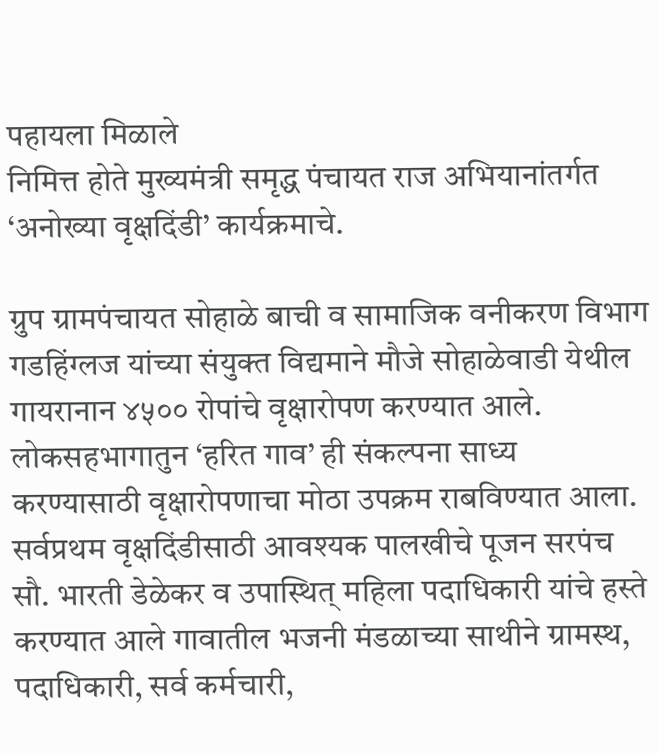पहायला मिळाले
निमित्त होते मुख्यमंत्री समृद्ध पंचायत राज अभियानांतर्गत ‘अनोख्या वृक्षदिंडी’ कार्यक्रमाचे.

ग्रुप ग्रामपंचायत सोहाळे बाची व सामाजिक वनीकरण विभाग गडहिंग्लज यांच्या संयुक्त विद्यमाने मौजे सोहाळेवाडी येथील गायरा‌नान ४५०० रोपांचे वृक्षारोपण करण्यात आले. लोकसहभागातुन ‘हरित गाव’ ही संकल्पना साध्य करण्यासाठी वृक्षारोपणाचा मोठा उपक्रम राबविण्यात आला. सर्वप्रथम वृक्षदिंडीसाठी आवश्यक पालखीचे पूजन सरपंच सौ. भारती डेळेकर व उपास्थित् महिला पदा‌धिकारी यांचे हस्ते करण्यात आले गावातील भजनी मंडळाच्या साथीने ग्रामस्थ, पदाधिकारी, सर्व कर्मचारी,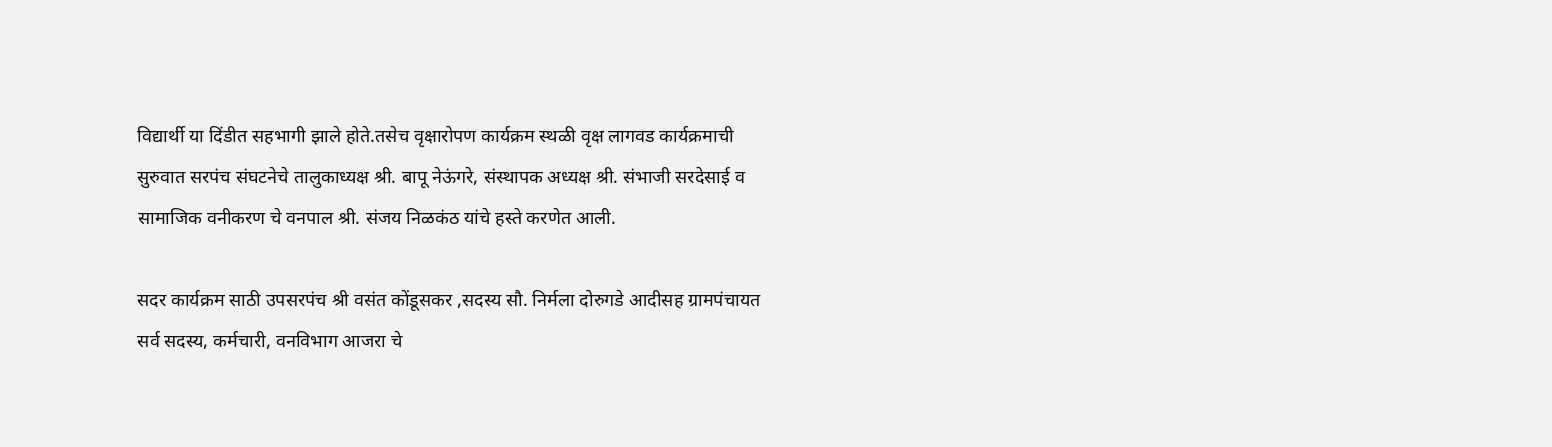वि‌द्यार्थी या दिंडीत सह‌भागी झाले होते.तसेच वृक्षारोपण कार्यक्रम स्थळी वृक्ष लागवड कार्यक्रमाची सुरुवात सरपंच संघटनेचे तालुकाध्यक्ष श्री. बापू नेऊंगरे, संस्थापक अध्यक्ष श्री. संभाजी सरदेसाई व सामाजिक वनीकरण चे वनपाल श्री. संजय निळकंठ यांचे हस्ते करणेत आली.

सदर कार्यक्रम साठी उपसरपंच श्री वसंत कोंडूसकर ,सदस्य सौ. निर्मला दोरुगडे आदीसह ग्रामपंचायत सर्व सदस्य, कर्मचारी, वनविभाग आजरा चे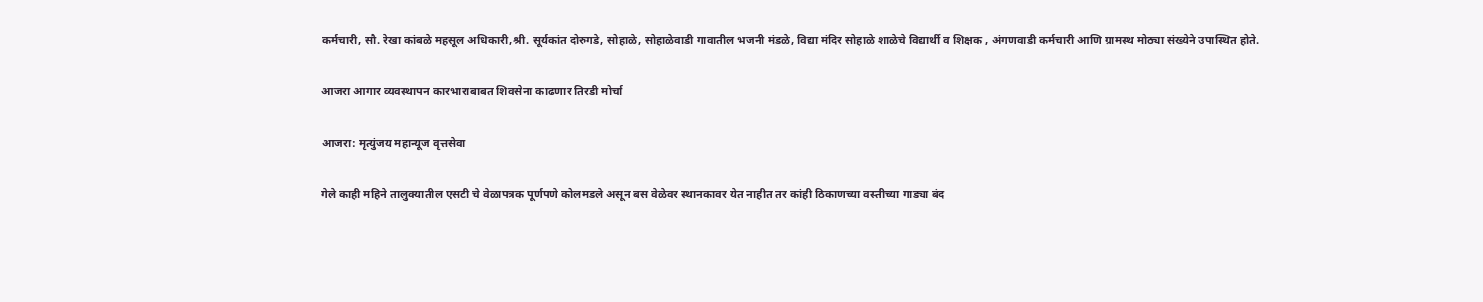कर्मचारी, सौ. रेखा कांबळे महसूल अधिकारी,श्री. सूर्यकांत दोरुगडे, सोहाळे, सोहाळेवाडी गावातील भजनी मंडळे, विद्या मंदिर सोहाळे शाळेचे विद्यार्थी व शिक्षक , अंगणवाडी कर्मचारी आणि ग्रामस्थ मोठ्या संख्येने उपास्थित होते.

आजरा आगार व्यवस्थापन कारभाराबाबत शिवसेना काढणार तिरडी मोर्चा

आजरा: मृत्युंजय महान्यूज वृत्तसेवा

गेले काही महिने तालुक्यातील एसटी चे वेळापत्रक पूर्णपणे कोलमडले असून बस वेळेवर स्थानकावर येत नाहीत तर कांही ठिकाणच्या वस्तीच्या गाड्या बंद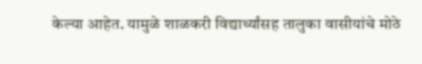केल्या आहेत. यामुळे शाळकरी विद्यार्थ्यांसह तालुका वासीयांचे मोठे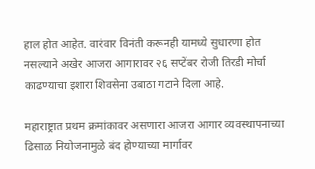हाल होत आहेत. वारंवार विनंती करूनही यामध्ये सुधारणा होत नसल्याने अखेर आजरा आगारावर २६ सप्टेंबर रोजी तिरडी मोर्चा काढण्याचा इशारा शिवसेना उबाठा गटाने दिला आहे.

महाराष्ट्रात प्रथम क्रमांकावर असणारा आजरा आगार व्यवस्थापनाच्या ढिसाळ नियोजनामुळे बंद होण्याच्या मार्गावर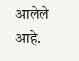आलेले आहे.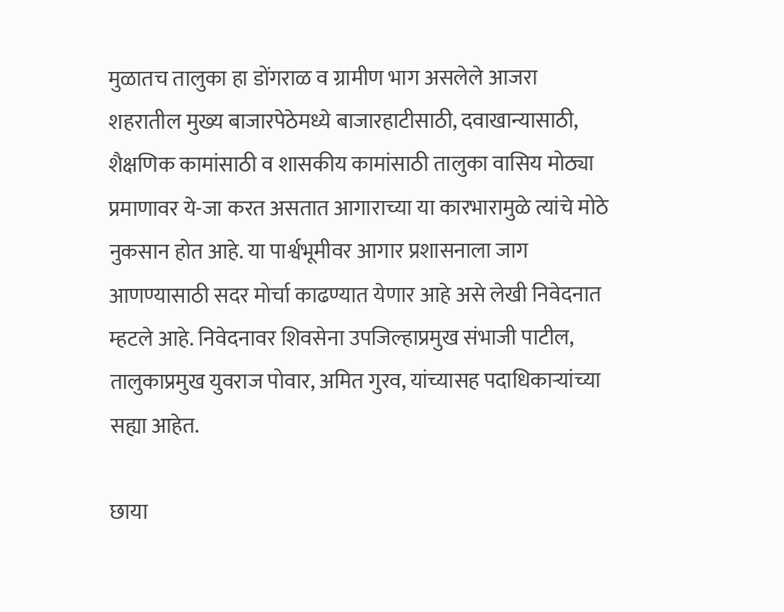मुळातच तालुका हा डोंगराळ व ग्रामीण भाग असलेले आजरा शहरातील मुख्य बाजारपेठेमध्ये बाजारहाटीसाठी, दवाखान्यासाठी, शैक्षणिक कामांसाठी व शासकीय कामांसाठी तालुका वासिय मोठ्या प्रमाणावर ये-जा करत असतात आगाराच्या या कारभारामुळे त्यांचे मोठे नुकसान होत आहे. या पार्श्वभूमीवर आगार प्रशासनाला जाग आणण्यासाठी सदर मोर्चा काढण्यात येणार आहे असे लेखी निवेदनात म्हटले आहे. निवेदनावर शिवसेना उपजिल्हाप्रमुख संभाजी पाटील, तालुकाप्रमुख युवराज पोवार, अमित गुरव, यांच्यासह पदाधिकाऱ्यांच्या सह्या आहेत.

छाया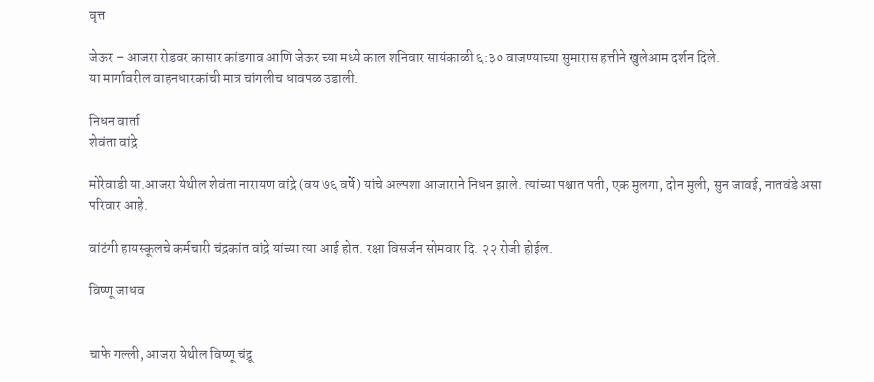वृत्त

जेऊर – आजरा रोडवर कासार कांडगाव आणि जेऊर च्या मध्ये काल शनिवार सायंकाळी ६:३० वाजण्याच्या सुमारास हत्तीने खुलेआम दर्शन दिले.
या मार्गावरील वाहनधारकांची मात्र चांगलीच धावपळ उडाली.

निधन वार्ता
शेवंता वांद्रे

मोरेवाडी या.आजरा येथील शेवंता नारायण वांद्रे (वय ७६ वर्षे) यांचे अल्पशा आजाराने निधन झाले. त्यांच्या पश्चात पती, एक मुलगा, दोन मुली, सुन जावई, नातवंडे असा परिवार आहे.

वांटंगी हायस्कूलचे कर्मचारी चंद्रकांत वांद्रे यांच्या त्या आई होत. रक्षा विसर्जन सोमवार दि. २२ रोजी होईल.

विष्णू जाधव


चाफे गल्ली, आजरा येथील विष्णू चंद्रू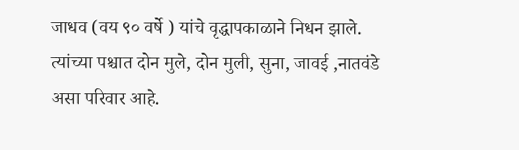जाधव (वय ९० वर्षे ) यांचे वृद्धापकाळाने निधन झाले. त्यांच्या पश्चात दोन मुले, दोन मुली, सुना, जावई ,नातवंडे असा परिवार आहे.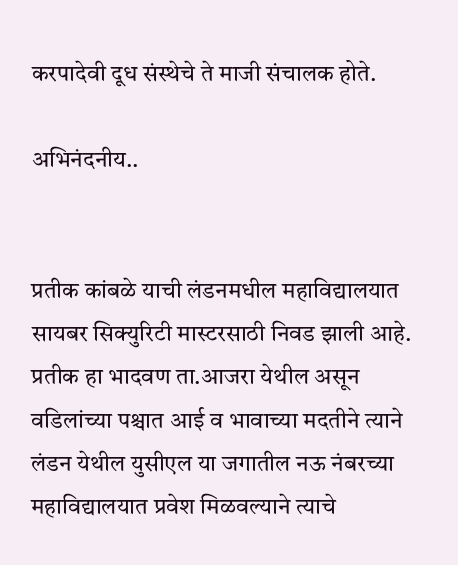करपादेवी दूध संस्थेचे ते माजी संचालक होते.

अभिनंदनीय..


प्रतीक कांबळे याची लंडनमधील महाविद्यालयात सायबर सिक्युरिटी मास्टरसाठी निवड झाली आहे. प्रतीक हा भादवण ता.आजरा येथील असून वडिलांच्या पश्चात आई व भावाच्या मदतीने त्याने लंडन येथील युसीएल या जगातील नऊ नंबरच्या महाविद्यालयात प्रवेश मिळवल्याने त्याचे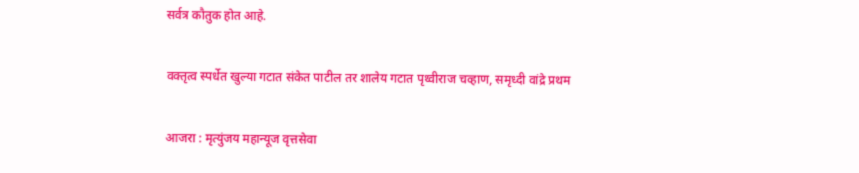सर्वत्र कौतुक होत आहे.

वक्तृत्व स्पर्धेत खुल्या गटात संकेत पाटील तर शालेय गटात पृथ्वीराज चव्हाण, समृध्दी वांद्रे प्रथम

आजरा : मृत्युंजय महान्यूज वृत्तसेवा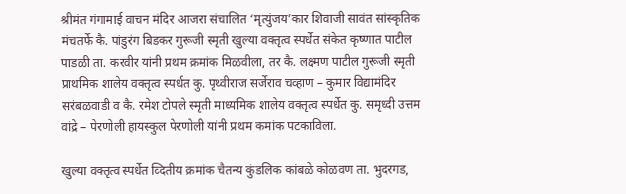श्रीमंत गंगामाई वाचन मंदिर आजरा संचालित ‘मृत्युंजय’कार शिवाजी सावंत सांस्कृतिक मंचतर्फे कै. पांडुरंग बिडकर गुरूजी स्मृती खुल्या वक्तृत्व स्पर्धेत संकेत कृष्णात पाटील पाडळी ता. करवीर यांनी प्रथम क्रमांक मिळवीला, तर कै. लक्ष्मण पाटील गुरूजी स्मृती प्राथमिक शालेय वक्तृत्व स्पर्धत कु. पृथ्वीराज सर्जेराव चव्हाण – कुमार विद्यामंदिर सरंबळवाडी व कै. रमेश टोपले स्मृती माध्यमिक शालेय वक्तृत्व स्पर्धेत कु. समृध्दी उत्तम वांद्रे – पेरणोली हायस्कुल पेरणोली यांनी प्रथम कमांक पटकाविला.

खुल्या वक्तृत्व स्पर्धेत व्दितीय क्रमांक चैतन्य कुंडलिक कांबळे कोळवण ता. भुदरगड,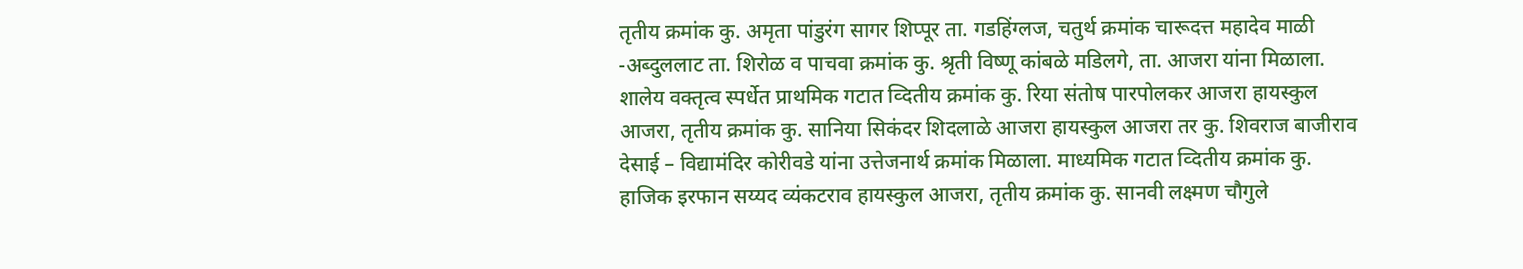तृतीय क्रमांक कु. अमृता पांडुरंग सागर शिप्पूर ता. गडहिंग्लज, चतुर्थ क्रमांक चारूदत्त महादेव माळी -अब्दुललाट ता. शिरोळ व पाचवा क्रमांक कु. श्रृती विष्णू कांबळे मडिलगे, ता. आजरा यांना मिळाला. शालेय वक्तृत्व स्पर्धेत प्राथमिक गटात व्दितीय क्रमांक कु. रिया संतोष पारपोलकर आजरा हायस्कुल आजरा, तृतीय क्रमांक कु. सानिया सिकंदर शिदलाळे आजरा हायस्कुल आजरा तर कु. शिवराज बाजीराव देसाई – विद्यामंदिर कोरीवडे यांना उत्तेजनार्थ क्रमांक मिळाला. माध्यमिक गटात व्दितीय क्रमांक कु. हाजिक इरफान सय्यद व्यंकटराव हायस्कुल आजरा, तृतीय क्रमांक कु. सानवी लक्ष्मण चौगुले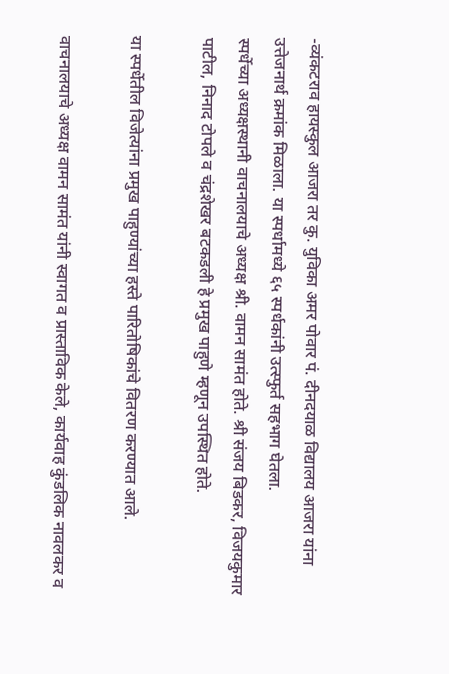-व्यंकटराव हायस्कुल आजरा तर कु. युविका अमर पोवार पं. दीनदयाळ विद्यालय आजरा यांना उत्तेजनार्थ क्रमांक मिळाला. या स्पर्धामध्ये ६५ स्पर्धकांनी उत्स्फुर्त सहभाग घेतला.
स्पर्धेच्या अध्यक्षस्थानी वाचनालयाचे अध्यक्ष श्री. वामन सामंत होते. श्री संजय बिडकर, विजयकुमार पाटील, निनाद टोपले व चंद्रशेखर बटकडली हे प्रमुख पाहुणे म्हणून उपस्थित होते.

या स्पर्धेतील विजेत्यांना प्रमुख पाहुण्यांच्या हस्ते पारितोषिकांचे वितरण करण्यात आले.

वाचनालयाचे अध्यक्ष वामन सामंत यांनी स्वागत व प्रास्ताविक केले, कार्यवाह कुंडलिक नावलकर व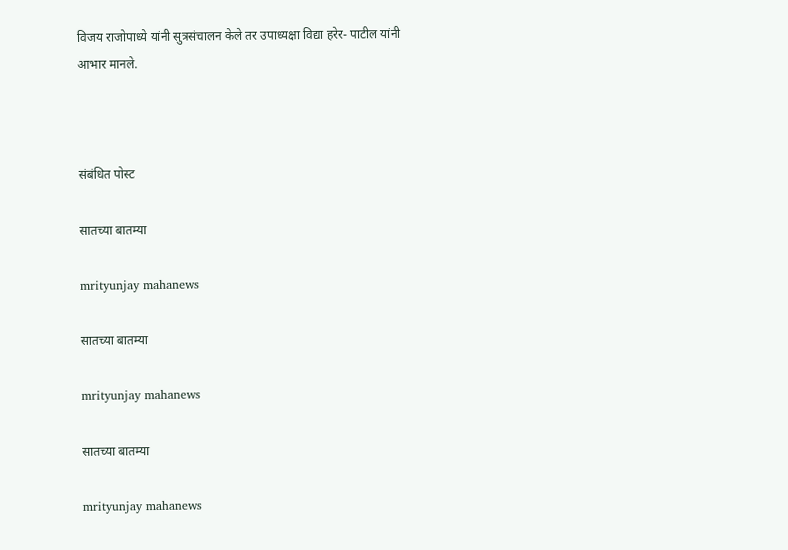विजय राजोपाध्ये यांनी सुत्रसंचालन केले तर उपाध्यक्षा विद्या हरेर- पाटील यांनी आभार मानले.



संबंधित पोस्ट

सातच्या बातम्या

mrityunjay mahanews

सातच्या बातम्या

mrityunjay mahanews

सातच्या बातम्या

mrityunjay mahanews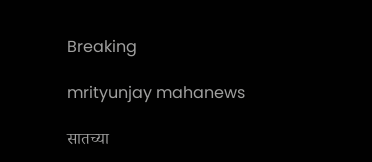Breaking

mrityunjay mahanews

सातच्या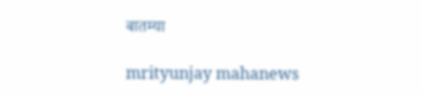बातम्या

mrityunjay mahanews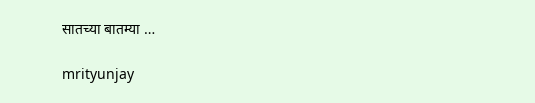सातच्या बातम्या …

mrityunjay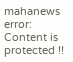mahanews
error: Content is protected !!